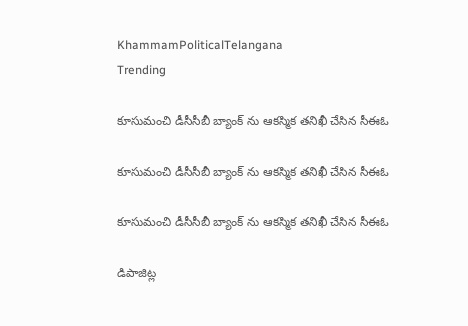KhammamPoliticalTelangana
Trending

కూసుమంచి డీసీసీబీ బ్యాంక్ ను ఆకస్మిక తనిఖీ చేసిన సీఈఓ

కూసుమంచి డీసీసీబీ బ్యాంక్ ను ఆకస్మిక తనిఖీ చేసిన సీఈఓ

కూసుమంచి డీసీసీబీ బ్యాంక్ ను ఆకస్మిక తనిఖీ చేసిన సీఈఓ

డిపాజిట్ల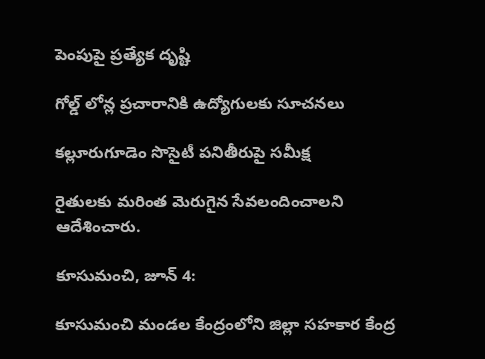పెంపుపై ప్రత్యేక దృష్టి

గోల్డ్ లోన్ల ప్రచారానికి ఉద్యోగులకు సూచనలు

కల్లూరుగూడెం సొసైటీ పనితీరుపై సమీక్ష

రైతులకు మరింత మెరుగైన సేవలందించాలని ఆదేశించారు.

కూసుమంచి, జూన్ 4:

కూసుమంచి మండల కేంద్రంలోని జిల్లా సహకార కేంద్ర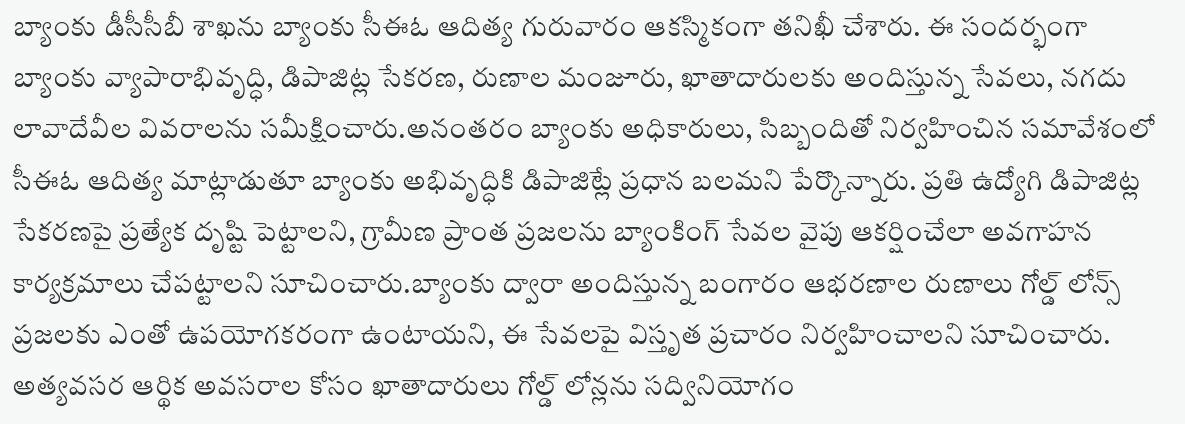బ్యాంకు డీసీసీబీ శాఖను బ్యాంకు సీఈఓ ఆదిత్య గురువారం ఆకస్మికంగా తనిఖీ చేశారు. ఈ సందర్భంగా బ్యాంకు వ్యాపారాభివృద్ధి, డిపాజిట్ల సేకరణ, రుణాల మంజూరు, ఖాతాదారులకు అందిస్తున్న సేవలు, నగదు లావాదేవీల వివరాలను సమీక్షించారు.అనంతరం బ్యాంకు అధికారులు, సిబ్బందితో నిర్వహించిన సమావేశంలో సీఈఓ ఆదిత్య మాట్లాడుతూ బ్యాంకు అభివృద్ధికి డిపాజిట్లే ప్రధాన బలమని పేర్కొన్నారు. ప్రతి ఉద్యోగి డిపాజిట్ల సేకరణపై ప్రత్యేక దృష్టి పెట్టాలని, గ్రామీణ ప్రాంత ప్రజలను బ్యాంకింగ్ సేవల వైపు ఆకర్షించేలా అవగాహన కార్యక్రమాలు చేపట్టాలని సూచించారు.బ్యాంకు ద్వారా అందిస్తున్న బంగారం ఆభరణాల రుణాలు గోల్డ్ లోన్స్ ప్రజలకు ఎంతో ఉపయోగకరంగా ఉంటాయని, ఈ సేవలపై విస్తృత ప్రచారం నిర్వహించాలని సూచించారు. అత్యవసర ఆర్థిక అవసరాల కోసం ఖాతాదారులు గోల్డ్ లోన్లను సద్వినియోగం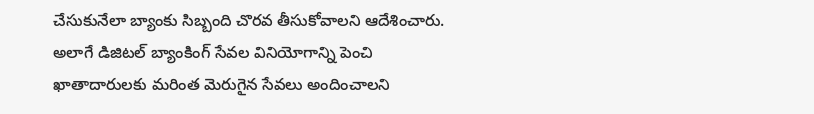చేసుకునేలా బ్యాంకు సిబ్బంది చొరవ తీసుకోవాలని ఆదేశించారు. అలాగే డిజిటల్ బ్యాంకింగ్ సేవల వినియోగాన్ని పెంచి ఖాతాదారులకు మరింత మెరుగైన సేవలు అందించాలని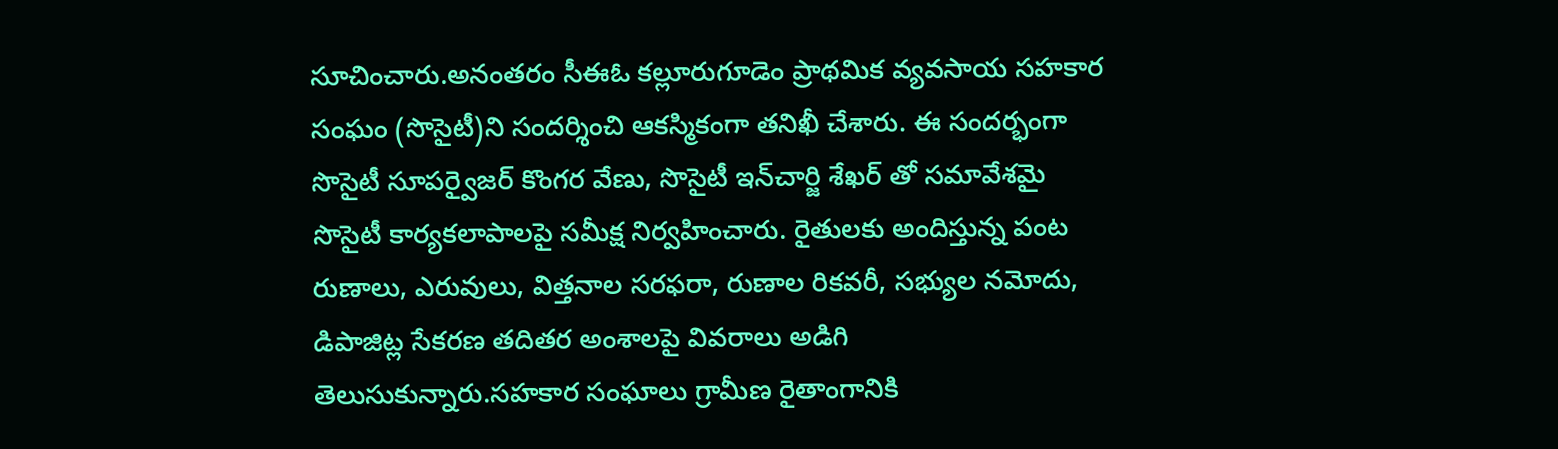సూచించారు.అనంతరం సీఈఓ కల్లూరుగూడెం ప్రాథమిక వ్యవసాయ సహకార సంఘం (సొసైటీ)ని సందర్శించి ఆకస్మికంగా తనిఖీ చేశారు. ఈ సందర్భంగా సొసైటీ సూపర్వైజర్ కొంగర వేణు, సొసైటీ ఇన్‌చార్జి శేఖర్ తో సమావేశమై సొసైటీ కార్యకలాపాలపై సమీక్ష నిర్వహించారు. రైతులకు అందిస్తున్న పంట రుణాలు, ఎరువులు, విత్తనాల సరఫరా, రుణాల రికవరీ, సభ్యుల నమోదు, డిపాజిట్ల సేకరణ తదితర అంశాలపై వివరాలు అడిగి తెలుసుకున్నారు.సహకార సంఘాలు గ్రామీణ రైతాంగానికి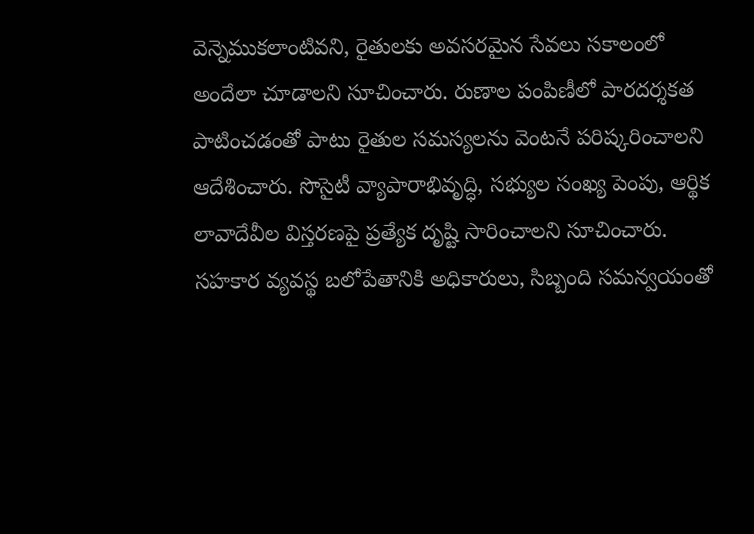వెన్నెముకలాంటివని, రైతులకు అవసరమైన సేవలు సకాలంలో అందేలా చూడాలని సూచించారు. రుణాల పంపిణీలో పారదర్శకత పాటించడంతో పాటు రైతుల సమస్యలను వెంటనే పరిష్కరించాలని ఆదేశించారు. సొసైటీ వ్యాపారాభివృద్ధి, సభ్యుల సంఖ్య పెంపు, ఆర్థిక లావాదేవీల విస్తరణపై ప్రత్యేక దృష్టి సారించాలని సూచించారు.
సహకార వ్యవస్థ బలోపేతానికి అధికారులు, సిబ్బంది సమన్వయంతో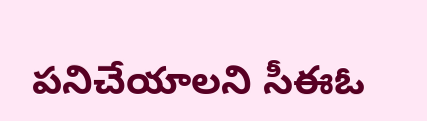పనిచేయాలని సీఈఓ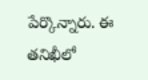పేర్కొన్నారు. ఈ తనిఖీలో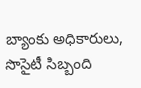బ్యాంకు అధికారులు, సొసైటీ సిబ్బంది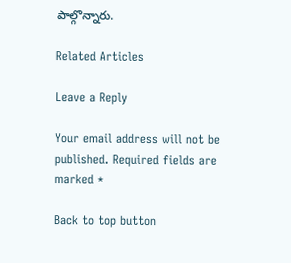పాల్గొన్నారు.

Related Articles

Leave a Reply

Your email address will not be published. Required fields are marked *

Back to top button